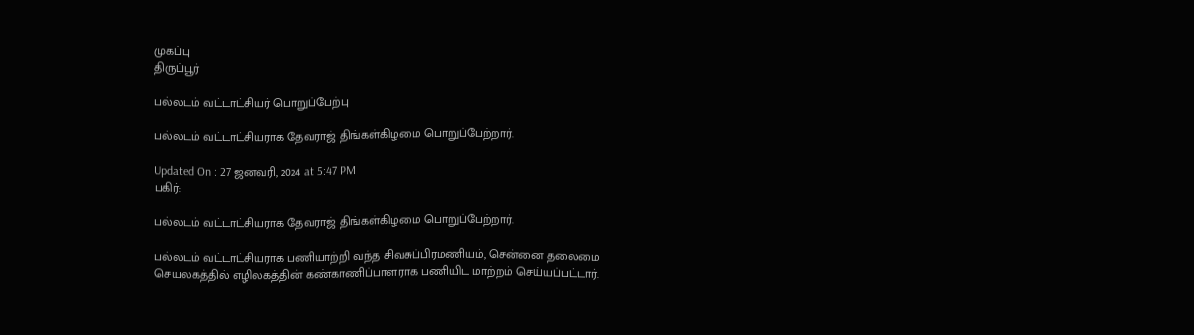முகப்பு
திருப்பூர்

பல்லடம் வட்டாட்சியர் பொறுப்பேற்பு

பல்லடம் வட்டாட்சியராக தேவராஜ் திங்கள்கிழமை பொறுப்பேற்றார்.

Updated On : 27 ஜனவரி, 2024 at 5:47 PM
பகிர்:

பல்லடம் வட்டாட்சியராக தேவராஜ் திங்கள்கிழமை பொறுப்பேற்றார்.

பல்லடம் வட்டாட்சியராக பணியாற்றி வந்த சிவசுப்பிரமணியம், சென்னை தலைமை செயலகத்தில் எழிலகத்தின் கண்காணிப்பாளராக பணியிட மாற்றம் செய்யப்பட்டார்.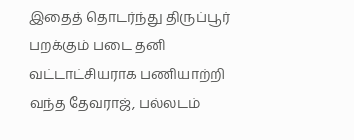இதைத் தொடர்ந்து திருப்பூர் பறக்கும் படை தனி வட்டாட்சியராக பணியாற்றி வந்த தேவராஜ், பல்லடம்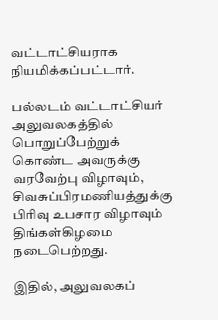வட்டாட்சியராக நியமிக்கப்பட்டார்.

பல்லடம் வட்டாட்சியர் அலுவலகத்தில் பொறுப்பேற்றுக் கொண்ட அவருக்கு வரவேற்பு விழாவும், சிவசுப்பிரமணியத்துக்கு பிரிவு உபசார விழாவும் திங்கள்கிழமை நடைபெற்றது.

இதில், அலுவலகப்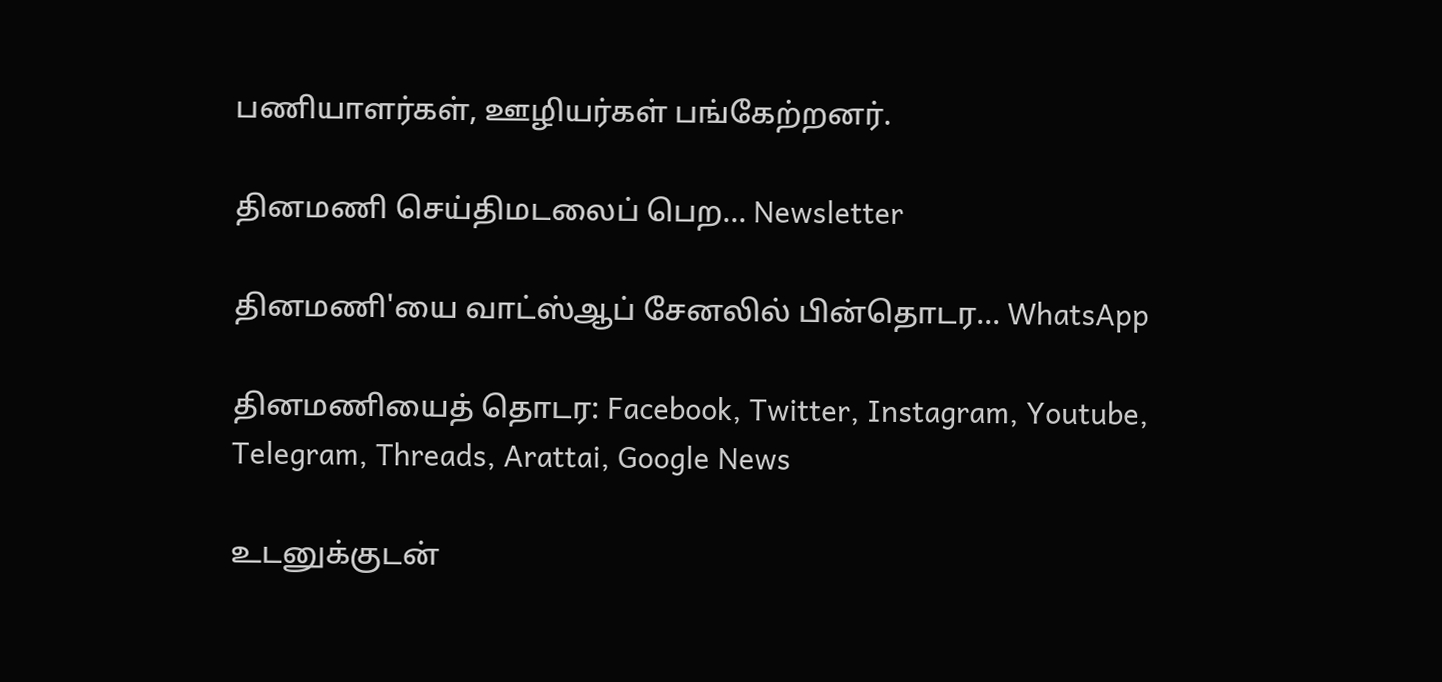பணியாளர்கள், ஊழியர்கள் பங்கேற்றனர்.

தினமணி செய்திமடலைப் பெற... Newsletter

தினமணி'யை வாட்ஸ்ஆப் சேனலில் பின்தொடர... WhatsApp

தினமணியைத் தொடர: Facebook, Twitter, Instagram, Youtube, Telegram, Threads, Arattai, Google News

உடனுக்குடன்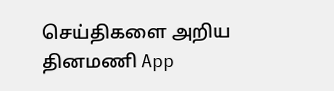செய்திகளை அறிய தினமணி App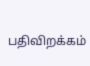பதிவிறக்கம்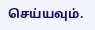செய்யவும்.